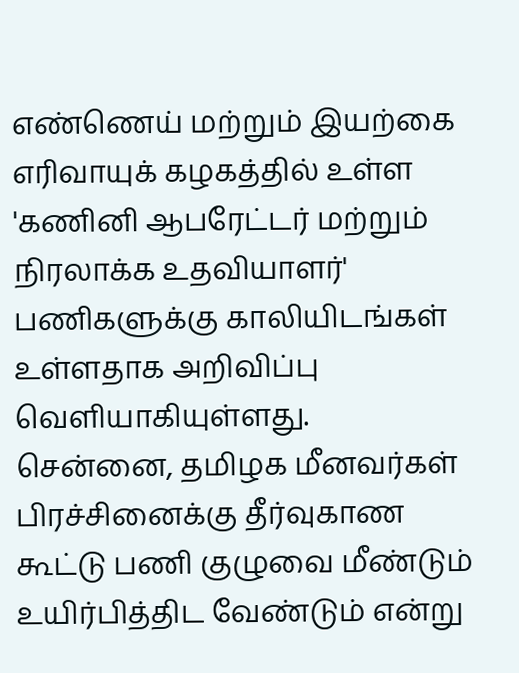எண்ணெய் மற்றும் இயற்கை எரிவாயுக் கழகத்தில் உள்ள 'கணினி ஆபரேட்டர் மற்றும் நிரலாக்க உதவியாளர்' பணிகளுக்கு காலியிடங்கள் உள்ளதாக அறிவிப்பு வெளியாகியுள்ளது.
சென்னை, தமிழக மீனவர்கள் பிரச்சினைக்கு தீர்வுகாண கூட்டு பணி குழுவை மீண்டும் உயிர்பித்திட வேண்டும் என்று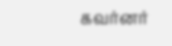கவர்னர்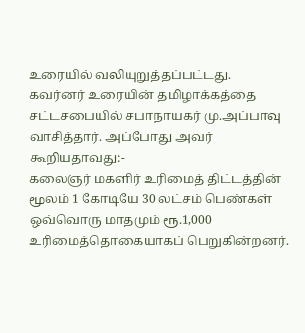உரையில் வலியுறுத்தப்பட்டது.
கவர்னர் உரையின் தமிழாக்கத்தை சட்டசபையில் சபாநாயகர் மு.அப்பாவு வாசித்தார். அப்போது அவர் கூறியதாவது:-
கலைஞர் மகளிர் உரிமைத் திட்டத்தின் மூலம் 1 கோடியே 30 லட்சம் பெண்கள் ஒவ்வொரு மாதமும் ரூ.1,000 உரிமைத்தொகையாகப் பெறுகின்றனர்.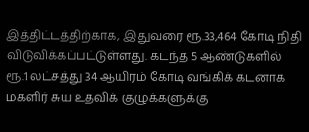இத்திட்டத்திற்காக, இதுவரை ரூ.33,464 கோடி நிதி விடுவிக்கப்பட்டுள்ளது. கடந்த 5 ஆண்டுகளில் ரூ.1 லட்சத்து 34 ஆயிரம் கோடி வங்கிக் கடனாக மகளிர் சுய உதவிக் குழுக்களுக்கு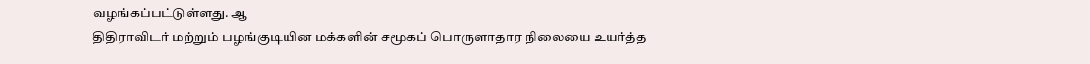வழங்கப்பட்டுள்ளது. ஆ
திதிராவிடர் மற்றும் பழங்குடியின மக்களின் சமூகப் பொருளாதார நிலையை உயர்த்த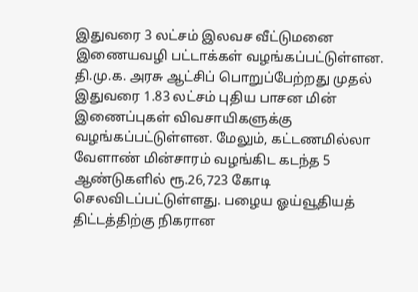இதுவரை 3 லட்சம் இலவச வீட்டுமனை இணையவழி பட்டாக்கள் வழங்கப்பட்டுள்ளன. தி.மு.க. அரசு ஆட்சிப் பொறுப்பேற்றது முதல் இதுவரை 1.83 லட்சம் புதிய பாசன மின் இணைப்புகள் விவசாயிகளுக்கு வழங்கப்பட்டுள்ளன. மேலும், கட்டணமில்லா வேளாண் மின்சாரம் வழங்கிட கடந்த 5 ஆண்டுகளில் ரூ.26,723 கோடி செலவிடப்பட்டுள்ளது. பழைய ஓய்வூதியத் திட்டத்திற்கு நிகரான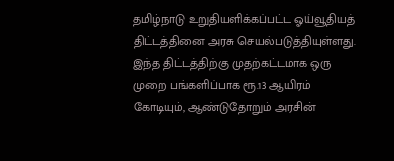தமிழ்நாடு உறுதியளிக்கப்பட்ட ஓய்வூதியத் திட்டத்தினை அரசு செயல்படுத்தியுள்ளது.
இந்த திட்டத்திற்கு முதற்கட்டமாக ஒரு முறை பங்களிப்பாக ரூ.13 ஆயிரம் கோடியும், ஆண்டுதோறும் அரசின்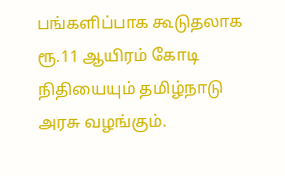பங்களிப்பாக கூடுதலாக ரூ.11 ஆயிரம் கோடி நிதியையும் தமிழ்நாடு அரசு வழங்கும்.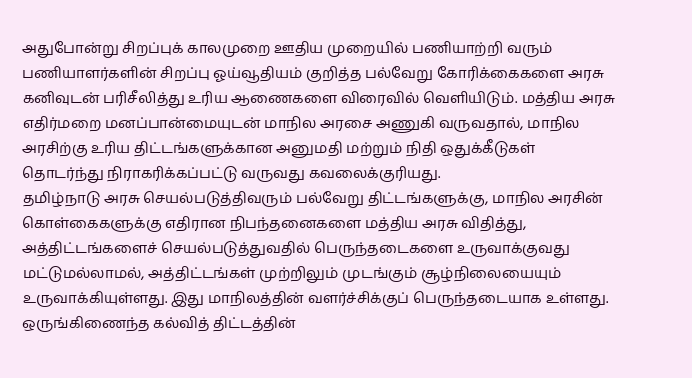அதுபோன்று சிறப்புக் காலமுறை ஊதிய முறையில் பணியாற்றி வரும் பணியாளர்களின் சிறப்பு ஓய்வூதியம் குறித்த பல்வேறு கோரிக்கைகளை அரசு கனிவுடன் பரிசீலித்து உரிய ஆணைகளை விரைவில் வெளியிடும். மத்திய அரசு எதிர்மறை மனப்பான்மையுடன் மாநில அரசை அணுகி வருவதால், மாநில அரசிற்கு உரிய திட்டங்களுக்கான அனுமதி மற்றும் நிதி ஒதுக்கீடுகள் தொடர்ந்து நிராகரிக்கப்பட்டு வருவது கவலைக்குரியது.
தமிழ்நாடு அரசு செயல்படுத்திவரும் பல்வேறு திட்டங்களுக்கு, மாநில அரசின் கொள்கைகளுக்கு எதிரான நிபந்தனைகளை மத்திய அரசு விதித்து, அத்திட்டங்களைச் செயல்படுத்துவதில் பெருந்தடைகளை உருவாக்குவது மட்டுமல்லாமல், அத்திட்டங்கள் முற்றிலும் முடங்கும் சூழ்நிலையையும் உருவாக்கியுள்ளது. இது மாநிலத்தின் வளர்ச்சிக்குப் பெருந்தடையாக உள்ளது. ஒருங்கிணைந்த கல்வித் திட்டத்தின்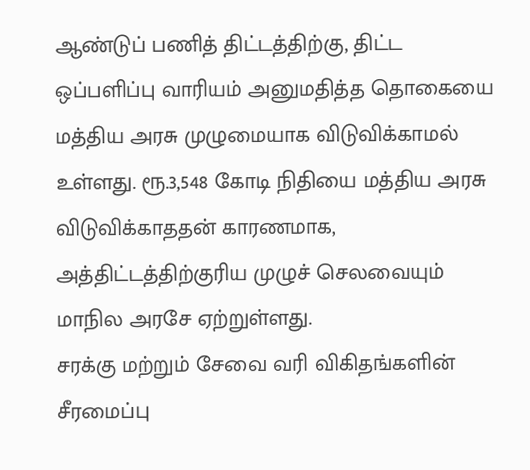ஆண்டுப் பணித் திட்டத்திற்கு, திட்ட ஒப்பளிப்பு வாரியம் அனுமதித்த தொகையை மத்திய அரசு முழுமையாக விடுவிக்காமல் உள்ளது. ரூ.3,548 கோடி நிதியை மத்திய அரசு விடுவிக்காததன் காரணமாக, அத்திட்டத்திற்குரிய முழுச் செலவையும் மாநில அரசே ஏற்றுள்ளது.
சரக்கு மற்றும் சேவை வரி விகிதங்களின் சீரமைப்பு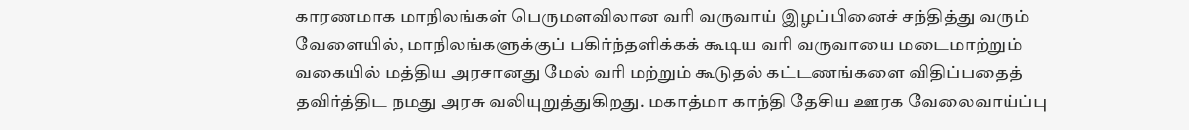காரணமாக மாநிலங்கள் பெருமளவிலான வரி வருவாய் இழப்பினைச் சந்தித்து வரும் வேளையில், மாநிலங்களுக்குப் பகிர்ந்தளிக்கக் கூடிய வரி வருவாயை மடைமாற்றும் வகையில் மத்திய அரசானது மேல் வரி மற்றும் கூடுதல் கட்டணங்களை விதிப்பதைத் தவிர்த்திட நமது அரசு வலியுறுத்துகிறது. மகாத்மா காந்தி தேசிய ஊரக வேலைவாய்ப்பு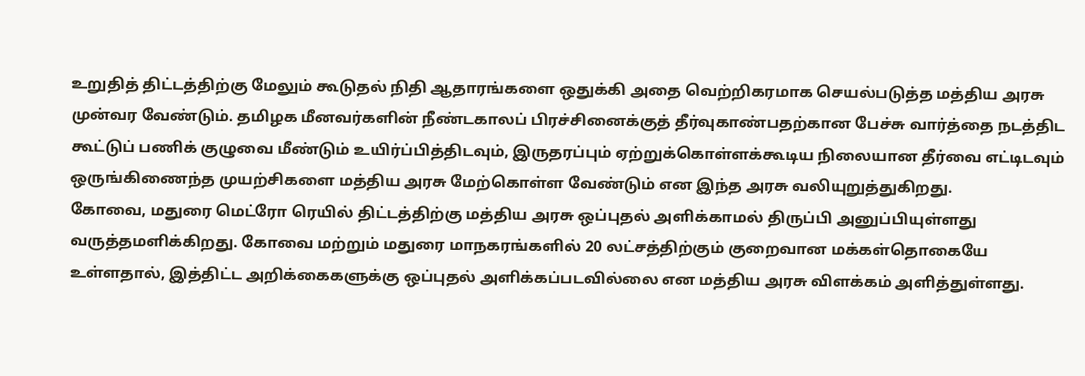உறுதித் திட்டத்திற்கு மேலும் கூடுதல் நிதி ஆதாரங்களை ஒதுக்கி அதை வெற்றிகரமாக செயல்படுத்த மத்திய அரசு முன்வர வேண்டும். தமிழக மீனவர்களின் நீண்டகாலப் பிரச்சினைக்குத் தீர்வுகாண்பதற்கான பேச்சு வார்த்தை நடத்திட கூட்டுப் பணிக் குழுவை மீண்டும் உயிர்ப்பித்திடவும், இருதரப்பும் ஏற்றுக்கொள்ளக்கூடிய நிலையான தீர்வை எட்டிடவும் ஒருங்கிணைந்த முயற்சிகளை மத்திய அரசு மேற்கொள்ள வேண்டும் என இந்த அரசு வலியுறுத்துகிறது.
கோவை, மதுரை மெட்ரோ ரெயில் திட்டத்திற்கு மத்திய அரசு ஒப்புதல் அளிக்காமல் திருப்பி அனுப்பியுள்ளது வருத்தமளிக்கிறது. கோவை மற்றும் மதுரை மாநகரங்களில் 20 லட்சத்திற்கும் குறைவான மக்கள்தொகையே உள்ளதால், இத்திட்ட அறிக்கைகளுக்கு ஒப்புதல் அளிக்கப்படவில்லை என மத்திய அரசு விளக்கம் அளித்துள்ளது.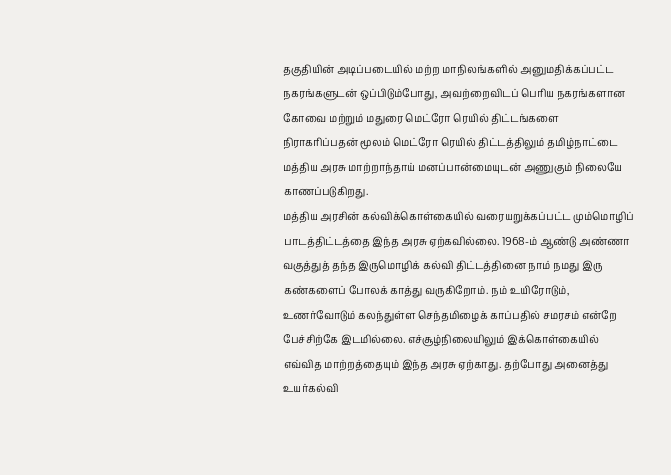தகுதியின் அடிப்படையில் மற்ற மாநிலங்களில் அனுமதிக்கப்பட்ட நகரங்களுடன் ஒப்பிடும்போது, அவற்றைவிடப் பெரிய நகரங்களான கோவை மற்றும் மதுரை மெட்ரோ ரெயில் திட்டங்களை நிராகரிப்பதன் மூலம் மெட்ரோ ரெயில் திட்டத்திலும் தமிழ்நாட்டை மத்திய அரசு மாற்றாந்தாய் மனப்பான்மையுடன் அணுகும் நிலையே காணப்படுகிறது.
மத்திய அரசின் கல்விக்கொள்கையில் வரையறுக்கப்பட்ட மும்மொழிப் பாடத்திட்டத்தை இந்த அரசு ஏற்கவில்லை. 1968-ம் ஆண்டு அண்ணா வகுத்துத் தந்த இருமொழிக் கல்வி திட்டத்தினை நாம் நமது இரு கண்களைப் போலக் காத்து வருகிறோம். நம் உயிரோடும், உணர்வோடும் கலந்துள்ள செந்தமிழைக் காப்பதில் சமரசம் என்றே பேச்சிற்கே இடமில்லை. எச்சூழ்நிலையிலும் இக்கொள்கையில் எவ்வித மாற்றத்தையும் இந்த அரசு ஏற்காது. தற்போது அனைத்து உயர்கல்வி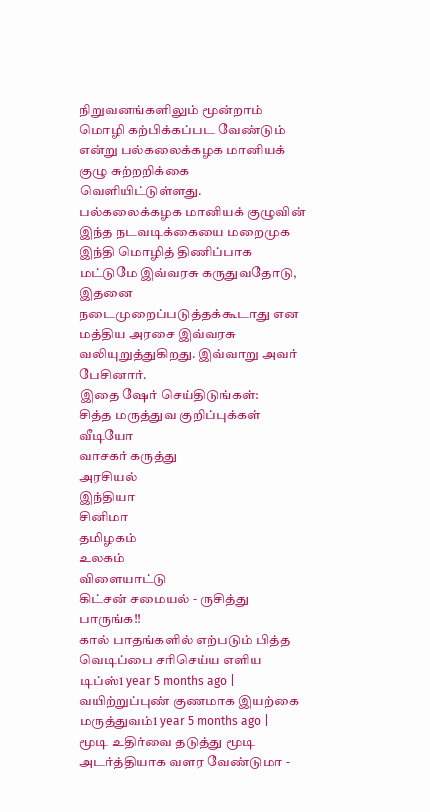நிறுவனங்களிலும் மூன்றாம் மொழி கற்பிக்கப்பட வேண்டும் என்று பல்கலைக்கழக மானியக் குழு சுற்றறிக்கை வெளியிட்டுள்ளது. பல்கலைக்கழக மானியக் குழுவின் இந்த நடவடிக்கையை மறைமுக இந்தி மொழித் திணிப்பாக மட்டுமே இவ்வரசு கருதுவதோடு, இதனை நடைமுறைப்படுத்தக்கூடாது என மத்திய அரசை இவ்வரசு வலியுறுத்துகிறது. இவ்வாறு அவர் பேசினார்.
இதை ஷேர் செய்திடுங்கள்:
சித்த மருத்துவ குறிப்புக்கள்
வீடியோ
வாசகர் கருத்து
அரசியல்
இந்தியா
சினிமா
தமிழகம்
உலகம்
விளையாட்டு
கிட்சன் சமையல் - ருசித்து பாருங்க!!
கால் பாதங்களில் எற்படும் பித்த வெடிப்பை சரிசெய்ய எளிய டிப்ஸ்1 year 5 months ago |
வயிற்றுப்புண் குணமாக இயற்கை மருத்துவம்1 year 5 months ago |
மூடி உதிர்வை தடுத்து மூடி அடர்த்தியாக வளர வேண்டுமா -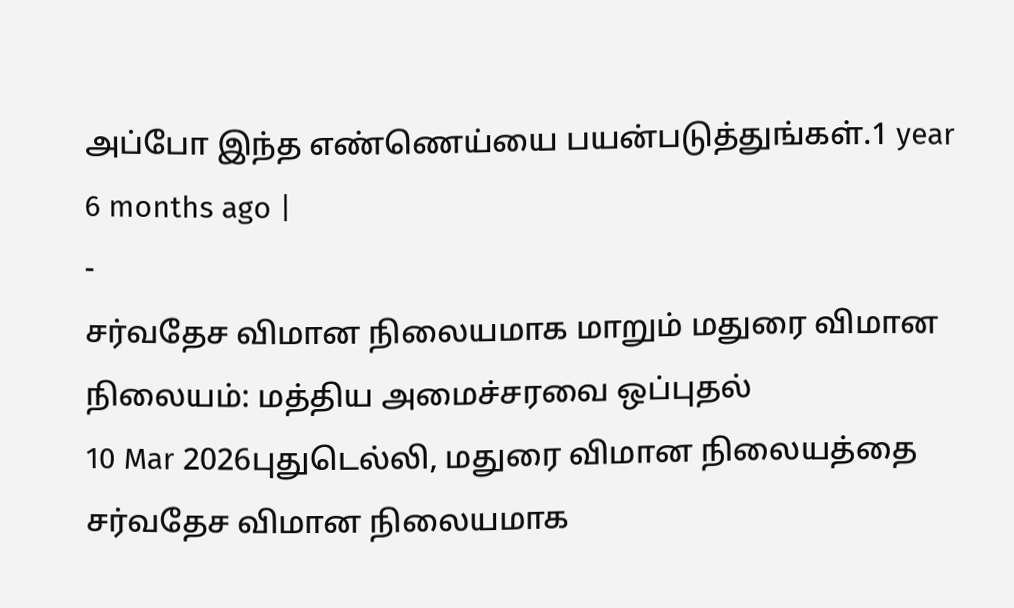அப்போ இந்த எண்ணெய்யை பயன்படுத்துங்கள்.1 year 6 months ago |
-
சர்வதேச விமான நிலையமாக மாறும் மதுரை விமான நிலையம்: மத்திய அமைச்சரவை ஒப்புதல்
10 Mar 2026புதுடெல்லி, மதுரை விமான நிலையத்தை சர்வதேச விமான நிலையமாக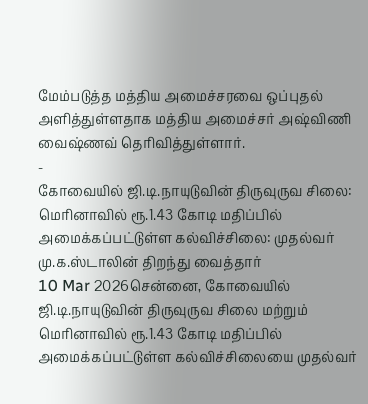மேம்படுத்த மத்திய அமைச்சரவை ஒப்புதல் அளித்துள்ளதாக மத்திய அமைச்சர் அஷ்விணி வைஷ்ணவ் தெரிவித்துள்ளார்.
-
கோவையில் ஜி.டி.நாயுடுவின் திருவுருவ சிலை: மெரினாவில் ரூ.1.43 கோடி மதிப்பில் அமைக்கப்பட்டுள்ள கல்விச்சிலை: முதல்வர் மு.க.ஸ்டாலின் திறந்து வைத்தார்
10 Mar 2026சென்னை, கோவையில் ஜி.டி.நாயுடுவின் திருவுருவ சிலை மற்றும் மெரினாவில் ரூ.1.43 கோடி மதிப்பில் அமைக்கப்பட்டுள்ள கல்விச்சிலையை முதல்வர்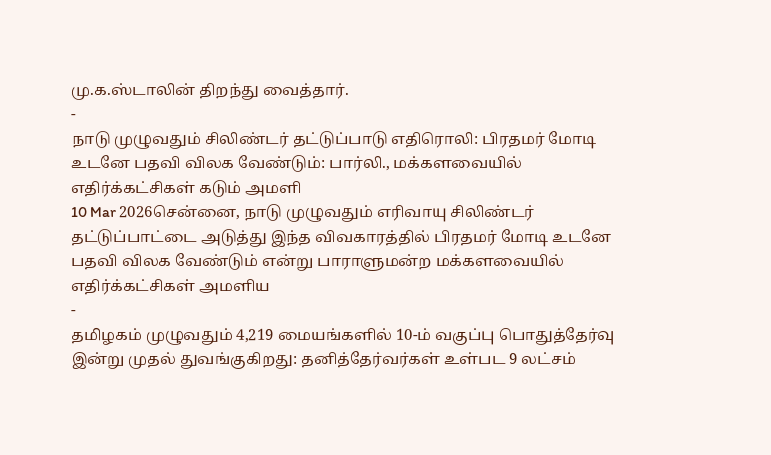மு.க.ஸ்டாலின் திறந்து வைத்தார்.
-
நாடு முழுவதும் சிலிண்டர் தட்டுப்பாடு எதிரொலி: பிரதமர் மோடி உடனே பதவி விலக வேண்டும்: பார்லி., மக்களவையில் எதிர்க்கட்சிகள் கடும் அமளி
10 Mar 2026சென்னை, நாடு முழுவதும் எரிவாயு சிலிண்டர் தட்டுப்பாட்டை அடுத்து இந்த விவகாரத்தில் பிரதமர் மோடி உடனே பதவி விலக வேண்டும் என்று பாராளுமன்ற மக்களவையில் எதிர்க்கட்சிகள் அமளிய
-
தமிழகம் முழுவதும் 4,219 மையங்களில் 10-ம் வகுப்பு பொதுத்தேர்வு இன்று முதல் துவங்குகிறது: தனித்தேர்வர்கள் உள்பட 9 லட்சம்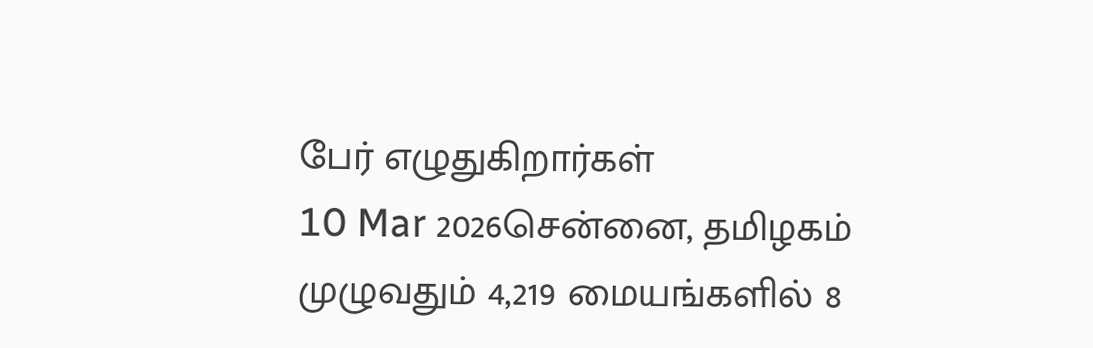பேர் எழுதுகிறார்கள்
10 Mar 2026சென்னை, தமிழகம் முழுவதும் 4,219 மையங்களில் 8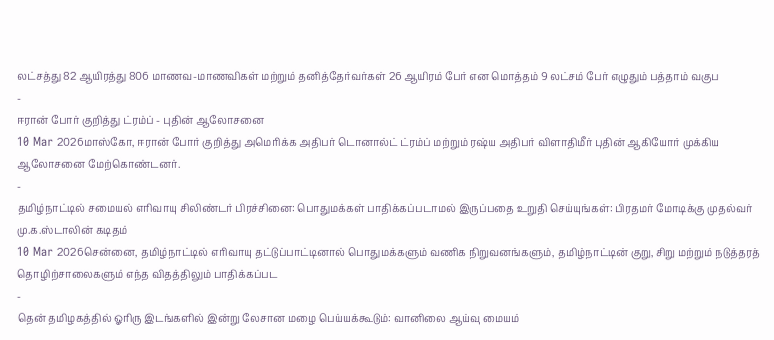லட்சத்து 82 ஆயிரத்து 806 மாணவ-மாணவிகள் மற்றும் தனித்தேர்வர்கள் 26 ஆயிரம் பேர் என மொத்தம் 9 லட்சம் பேர் எழுதும் பத்தாம் வகுப
-
ஈரான் போர் குறித்து ட்ரம்ப் - புதின் ஆலோசனை
10 Mar 2026மாஸ்கோ, ஈரான் போர் குறித்து அமெரிக்க அதிபர் டொனால்ட் ட்ரம்ப் மற்றும் ரஷ்ய அதிபர் விளாதிமீர் புதின் ஆகியோர் முக்கிய ஆலோசனை மேற்கொண்டனர்.
-
தமிழ்நாட்டில் சமையல் எரிவாயு சிலிண்டர் பிரச்சினை: பொதுமக்கள் பாதிக்கப்படாமல் இருப்பதை உறுதி செய்யுங்கள்: பிரதமர் மோடிக்கு முதல்வர் மு.க.ஸ்டாலின் கடிதம்
10 Mar 2026சென்னை, தமிழ்நாட்டில் எரிவாயு தட்டுப்பாட்டினால் பொதுமக்களும் வணிக நிறுவனங்களும், தமிழ்நாட்டின் குறு, சிறு மற்றும் நடுத்தரத் தொழிற்சாலைகளும் எந்த விதத்திலும் பாதிக்கப்பட
-
தென் தமிழகத்தில் ஓரிரு இடங்களில் இன்று லேசான மழை பெய்யக்கூடும்: வானிலை ஆய்வு மையம்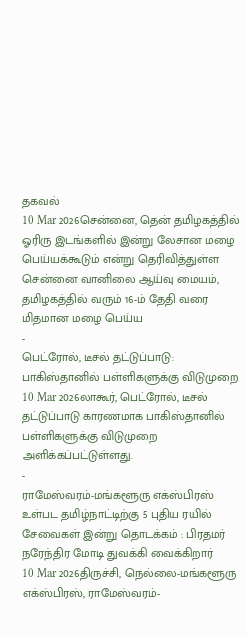தகவல்
10 Mar 2026சென்னை, தென் தமிழகத்தில் ஓரிரு இடங்களில் இன்று லேசான மழை பெய்யக்கூடும் என்று தெரிவித்துள்ள சென்னை வானிலை ஆய்வு மையம், தமிழகத்தில் வரும் 16-ம் தேதி வரை மிதமான மழை பெய்ய
-
பெட்ரோல், டீசல் தட்டுப்பாடு: பாகிஸ்தானில் பள்ளிகளுக்கு விடுமுறை
10 Mar 2026லாகூர், பெட்ரோல், டீசல் தட்டுப்பாடு காரணமாக பாகிஸ்தானில் பள்ளிகளுக்கு விடுமுறை அளிக்கப்பட்டுள்ளது.
-
ராமேஸ்வரம்-மங்களூரு எக்ஸ்பிரஸ் உள்பட தமிழ்நாட்டிற்கு 5 புதிய ரயில் சேவைகள் இன்று தொடக்கம் : பிரதமர் நரேந்திர மோடி துவக்கி வைக்கிறார்
10 Mar 2026திருச்சி, நெல்லை-மங்களூரு எக்ஸ்பிரஸ், ராமேஸ்வரம்-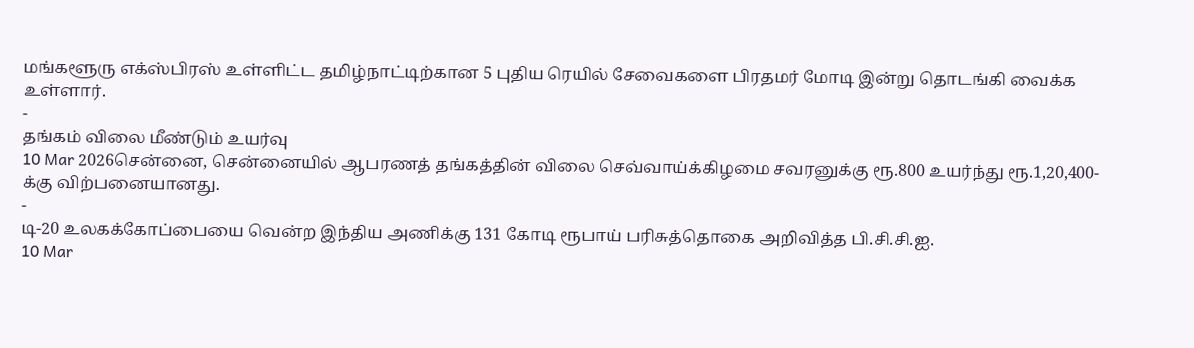மங்களூரு எக்ஸ்பிரஸ் உள்ளிட்ட தமிழ்நாட்டிற்கான 5 புதிய ரெயில் சேவைகளை பிரதமர் மோடி இன்று தொடங்கி வைக்க உள்ளார்.
-
தங்கம் விலை மீண்டும் உயர்வு
10 Mar 2026சென்னை, சென்னையில் ஆபரணத் தங்கத்தின் விலை செவ்வாய்க்கிழமை சவரனுக்கு ரூ.800 உயர்ந்து ரூ.1,20,400-க்கு விற்பனையானது.
-
டி-20 உலகக்கோப்பையை வென்ற இந்திய அணிக்கு 131 கோடி ரூபாய் பரிசுத்தொகை அறிவித்த பி.சி.சி.ஐ.
10 Mar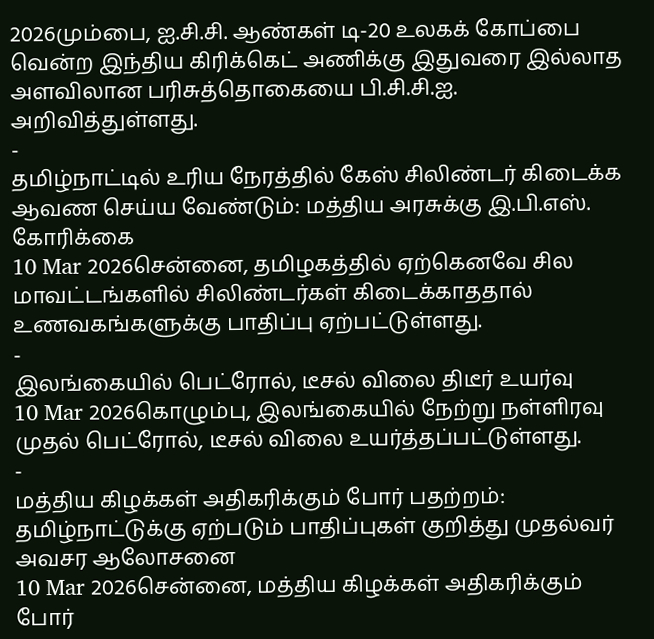2026மும்பை, ஐ.சி.சி. ஆண்கள் டி-20 உலகக் கோப்பை வென்ற இந்திய கிரிக்கெட் அணிக்கு இதுவரை இல்லாத அளவிலான பரிசுத்தொகையை பி.சி.சி.ஐ. அறிவித்துள்ளது.
-
தமிழ்நாட்டில் உரிய நேரத்தில் கேஸ் சிலிண்டர் கிடைக்க ஆவண செய்ய வேண்டும்: மத்திய அரசுக்கு இ.பி.எஸ். கோரிக்கை
10 Mar 2026சென்னை, தமிழகத்தில் ஏற்கெனவே சில மாவட்டங்களில் சிலிண்டர்கள் கிடைக்காததால் உணவகங்களுக்கு பாதிப்பு ஏற்பட்டுள்ளது.
-
இலங்கையில் பெட்ரோல், டீசல் விலை திடீர் உயர்வு
10 Mar 2026கொழும்பு, இலங்கையில் நேற்று நள்ளிரவு முதல் பெட்ரோல், டீசல் விலை உயர்த்தப்பட்டுள்ளது.
-
மத்திய கிழக்கள் அதிகரிக்கும் போர் பதற்றம்: தமிழ்நாட்டுக்கு ஏற்படும் பாதிப்புகள் குறித்து முதல்வர் அவசர ஆலோசனை
10 Mar 2026சென்னை, மத்திய கிழக்கள் அதிகரிக்கும் போர்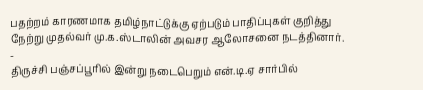பதற்றம் காரணமாக தமிழ்நாட்டுக்கு ஏற்படும் பாதிப்புகள் குறித்து நேற்று முதல்வர் மு.க.ஸ்டாலின் அவசர ஆலோசனை நடத்தினார்.
-
திருச்சி பஞ்சப்பூரில் இன்று நடைபெறும் என்.டி.ஏ சார்பில்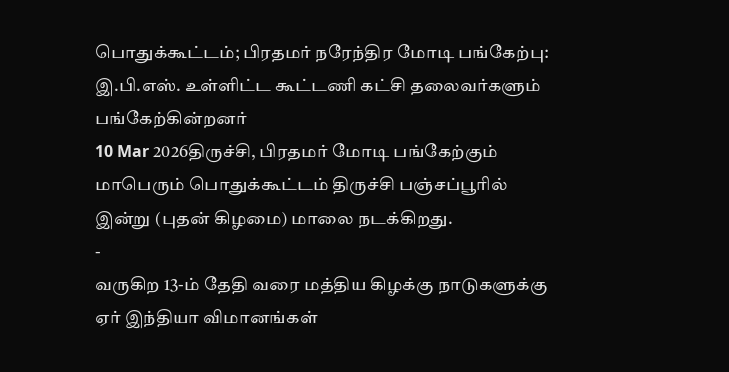பொதுக்கூட்டம்; பிரதமர் நரேந்திர மோடி பங்கேற்பு: இ.பி.எஸ். உள்ளிட்ட கூட்டணி கட்சி தலைவர்களும் பங்கேற்கின்றனர்
10 Mar 2026திருச்சி, பிரதமர் மோடி பங்கேற்கும் மாபெரும் பொதுக்கூட்டம் திருச்சி பஞ்சப்பூரில் இன்று (புதன் கிழமை) மாலை நடக்கிறது.
-
வருகிற 13-ம் தேதி வரை மத்திய கிழக்கு நாடுகளுக்கு ஏர் இந்தியா விமானங்கள்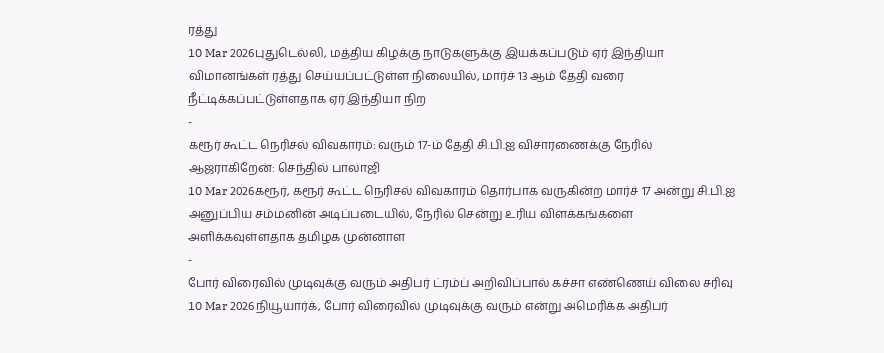ரத்து
10 Mar 2026புதுடெல்லி, மத்திய கிழக்கு நாடுகளுக்கு இயக்கப்படும் ஏர் இந்தியா விமானங்கள் ரத்து செய்யப்பட்டுள்ள நிலையில், மார்ச் 13 ஆம் தேதி வரை நீட்டிக்கப்பட்டுள்ளதாக ஏர் இந்தியா நிற
-
கரூர் கூட்ட நெரிசல் விவகாரம்: வரும் 17-ம் தேதி சி.பி.ஐ விசாரணைக்கு நேரில் ஆஜராகிறேன்: செந்தில் பாலாஜி
10 Mar 2026கரூர், கரூர் கூட்ட நெரிசல் விவகாரம் தொர்பாக வருகின்ற மார்ச் 17 அன்று சி.பி.ஐ அனுப்பிய சம்மனின் அடிப்படையில், நேரில் சென்று உரிய விளக்கங்களை அளிக்கவுள்ளதாக தமிழக முன்னாள
-
போர் விரைவில் முடிவுக்கு வரும் அதிபர் ட்ரம்ப் அறிவிப்பால் கச்சா எண்ணெய் விலை சரிவு
10 Mar 2026நியூயார்க், போர் விரைவில் முடிவுக்கு வரும் என்று அமெரிக்க அதிபர்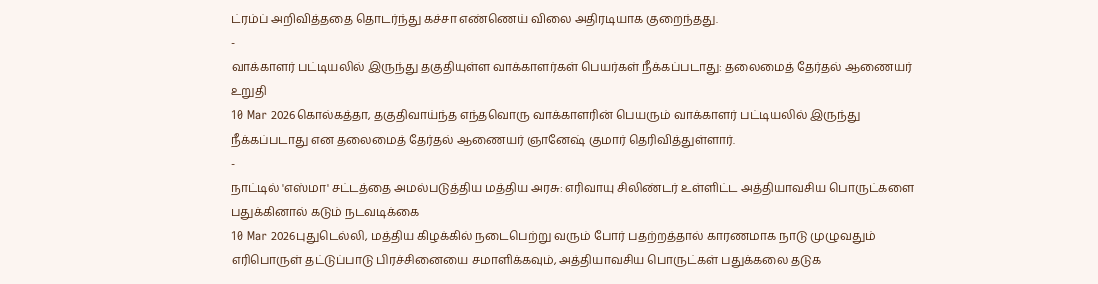ட்ரம்ப் அறிவித்ததை தொடர்ந்து கச்சா எண்ணெய் விலை அதிரடியாக குறைந்தது.
-
வாக்காளர் பட்டியலில் இருந்து தகுதியுள்ள வாக்காளர்கள் பெயர்கள் நீக்கப்படாது: தலைமைத் தேர்தல் ஆணையர் உறுதி
10 Mar 2026கொல்கத்தா, தகுதிவாய்ந்த எந்தவொரு வாக்காளரின் பெயரும் வாக்காளர் பட்டியலில் இருந்து நீக்கப்படாது என தலைமைத் தேர்தல் ஆணையர் ஞானேஷ் குமார் தெரிவித்துள்ளார்.
-
நாட்டில் 'எஸ்மா' சட்டத்தை அமல்படுத்திய மத்திய அரசு: எரிவாயு சிலிண்டர் உள்ளிட்ட அத்தியாவசிய பொருட்களை பதுக்கினால் கடும் நடவடிக்கை
10 Mar 2026புதுடெல்லி, மத்திய கிழக்கில் நடைபெற்று வரும் போர் பதற்றத்தால் காரணமாக நாடு முழுவதும் எரிபொருள் தட்டுப்பாடு பிரச்சினையை சமாளிக்கவும், அத்தியாவசிய பொருட்கள் பதுக்கலை தடுக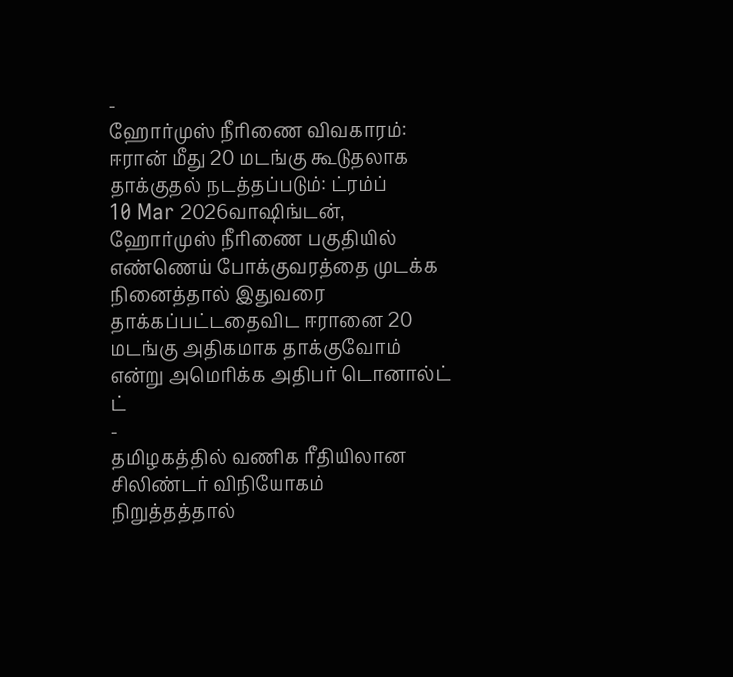-
ஹோர்முஸ் நீரிணை விவகாரம்: ஈரான் மீது 20 மடங்கு கூடுதலாக தாக்குதல் நடத்தப்படும்: ட்ரம்ப்
10 Mar 2026வாஷிங்டன், ஹோர்முஸ் நீரிணை பகுதியில் எண்ணெய் போக்குவரத்தை முடக்க நினைத்தால் இதுவரை தாக்கப்பட்டதைவிட ஈரானை 20 மடங்கு அதிகமாக தாக்குவோம் என்று அமெரிக்க அதிபர் டொனால்ட் ட்
-
தமிழகத்தில் வணிக ரீதியிலான சிலிண்டர் விநியோகம் நிறுத்தத்தால்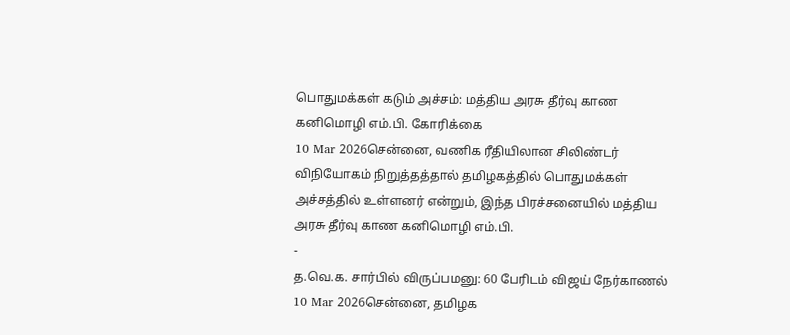பொதுமக்கள் கடும் அச்சம்: மத்திய அரசு தீர்வு காண கனிமொழி எம்.பி. கோரிக்கை
10 Mar 2026சென்னை, வணிக ரீதியிலான சிலிண்டர் விநியோகம் நிறுத்தத்தால் தமிழகத்தில் பொதுமக்கள் அச்சத்தில் உள்ளனர் என்றும், இந்த பிரச்சனையில் மத்திய அரசு தீர்வு காண கனிமொழி எம்.பி.
-
த.வெ.க. சார்பில் விருப்பமனு: 60 பேரிடம் விஜய் நேர்காணல்
10 Mar 2026சென்னை, தமிழக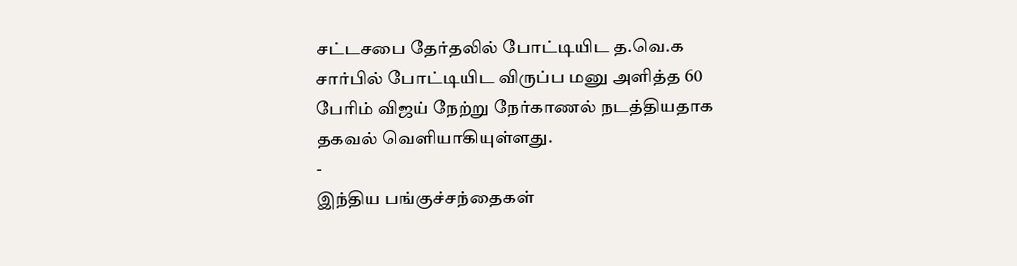சட்டசபை தேர்தலில் போட்டியிட த.வெ.க சார்பில் போட்டியிட விருப்ப மனு அளித்த 60 பேரிம் விஜய் நேற்று நேர்காணல் நடத்தியதாக தகவல் வெளியாகியுள்ளது.
-
இந்திய பங்குச்சந்தைகள்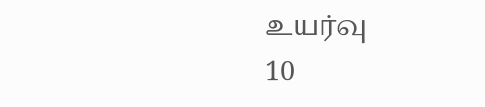உயர்வு
10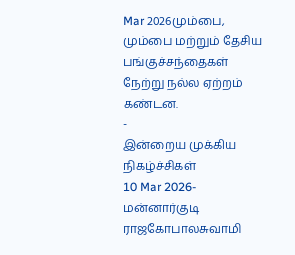Mar 2026மும்பை, மும்பை மற்றும் தேசிய பங்குச்சந்தைகள் நேற்று நல்ல ஏற்றம் கண்டன.
-
இன்றைய முக்கிய நிகழ்ச்சிகள்
10 Mar 2026- மன்னார்குடி ராஜகோபாலசுவாமி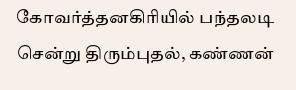கோவர்த்தனகிரியில் பந்தலடி சென்று திரும்புதல், கண்ணன்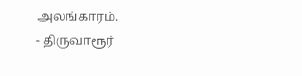அலங்காரம்.
- திருவாரூர்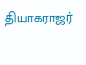தியாகராஜர்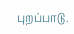புறப்பாடு.